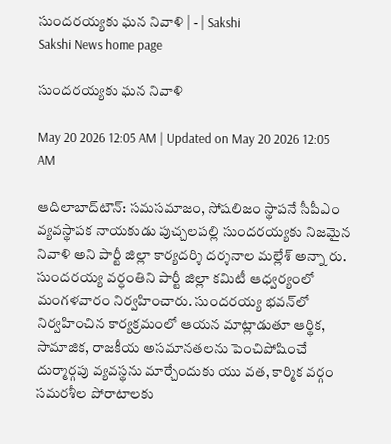సుందరయ్యకు ఘన నివాళి | - | Sakshi
Sakshi News home page

సుందరయ్యకు ఘన నివాళి

May 20 2026 12:05 AM | Updated on May 20 2026 12:05 AM

ఆదిలాబాద్‌టౌన్‌: సమసమాజం, సోషలిజం స్థాపనే సీపీఎం వ్యవస్థాపక నాయకుడు పుచ్చలపల్లి సుందరయ్యకు నిజమైన నివాళి అని పార్టీ జిల్లా కార్యదర్శి దర్శనాల మల్లేశ్‌ అన్నా రు. సుందరయ్య వర్ధంతిని పార్టీ జిల్లా కమిటీ ఆధ్వర్యంలో మంగళవారం నిర్వహించారు. సుందరయ్య భవన్‌లో నిర్వహించిన కార్యక్రమంలో ఆయన మాట్లాడుతూ ఆర్థిక, సామాజిక, రాజకీయ అసమానతలను పెంచిపోషించే దుర్మార్గపు వ్యవస్థను మార్చేందుకు యు వత, కార్మిక వర్గం సమరశీల పోరాటాలకు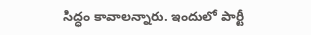సిద్ధం కావాలన్నారు. ఇందులో పార్టీ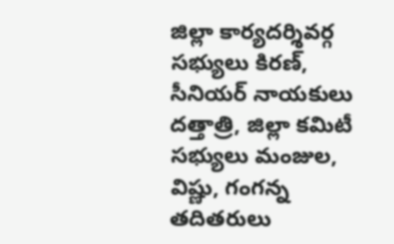జిల్లా కార్యదర్శివర్గ సభ్యులు కిరణ్‌, సీనియర్‌ నాయకులు దత్తాత్రి, జిల్లా కమిటీ సభ్యులు మంజుల, విష్ణు, గంగన్న తదితరులు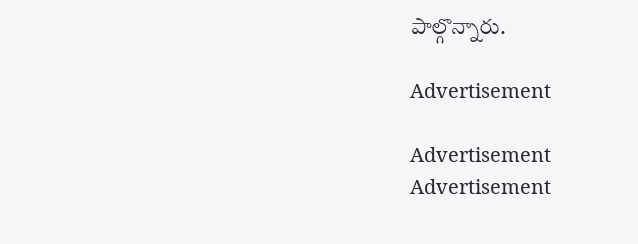పాల్గొన్నారు.

Advertisement

Advertisement
Advertisement